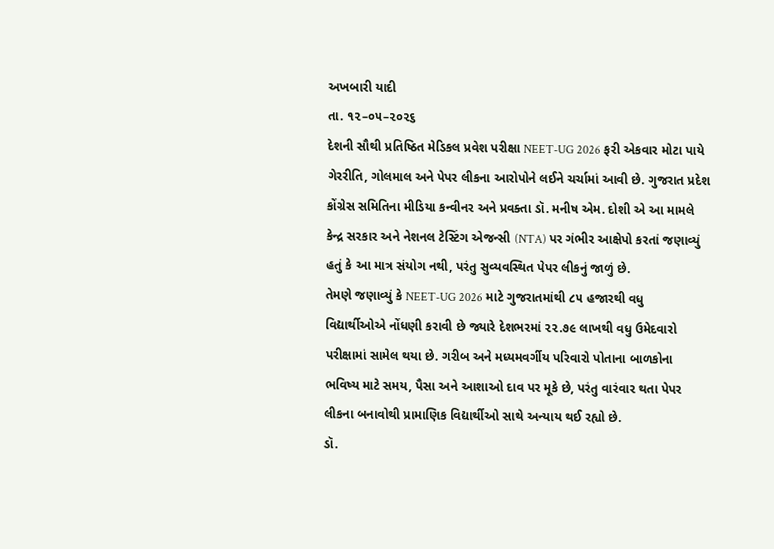અખબારી યાદી
તા. ૧૨–૦૫–૨૦૨૬
દેશની સૌથી પ્રતિષ્ઠિત મેડિકલ પ્રવેશ પરીક્ષા NEET-UG 2026 ફરી એકવાર મોટા પાયે ગેરરીતિ, ગોલમાલ અને પેપર લીકના આરોપોને લઈને ચર્ચામાં આવી છે. ગુજરાત પ્રદેશ કોંગ્રેસ સમિતિના મીડિયા કન્વીનર અને પ્રવક્તા ડૉ. મનીષ એમ. દોશી એ આ મામલે કેન્દ્ર સરકાર અને નેશનલ ટેસ્ટિંગ એજન્સી (NTA) પર ગંભીર આક્ષેપો કરતાં જણાવ્યું હતું કે આ માત્ર સંયોગ નથી, પરંતુ સુવ્યવસ્થિત પેપર લીકનું જાળું છે.
તેમણે જણાવ્યું કે NEET-UG 2026 માટે ગુજરાતમાંથી ૮૫ હજારથી વધુ વિદ્યાર્થીઓએ નોંધણી કરાવી છે જ્યારે દેશભરમાં ૨૨.૭૯ લાખથી વધુ ઉમેદવારો પરીક્ષામાં સામેલ થયા છે. ગરીબ અને મધ્યમવર્ગીય પરિવારો પોતાના બાળકોના ભવિષ્ય માટે સમય, પૈસા અને આશાઓ દાવ પર મૂકે છે, પરંતુ વારંવાર થતા પેપર લીકના બનાવોથી પ્રામાણિક વિદ્યાર્થીઓ સાથે અન્યાય થઈ રહ્યો છે.
ડૉ.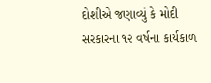દોશીએ જણાવ્યું કે મોદી સરકારના ૧૨ વર્ષના કાર્યકાળ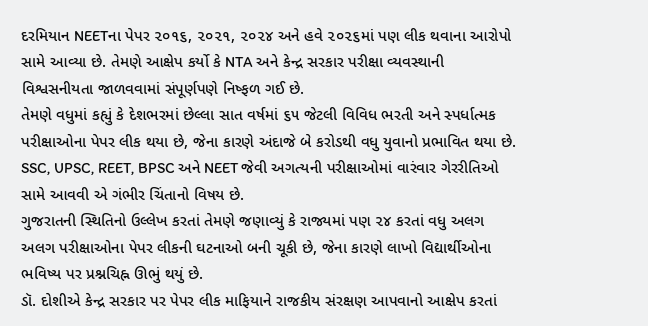દરમિયાન NEETના પેપર ૨૦૧૬, ૨૦૨૧, ૨૦૨૪ અને હવે ૨૦૨૬માં પણ લીક થવાના આરોપો સામે આવ્યા છે. તેમણે આક્ષેપ કર્યો કે NTA અને કેન્દ્ર સરકાર પરીક્ષા વ્યવસ્થાની વિશ્વસનીયતા જાળવવામાં સંપૂર્ણપણે નિષ્ફળ ગઈ છે.
તેમણે વધુમાં કહ્યું કે દેશભરમાં છેલ્લા સાત વર્ષમાં ૬૫ જેટલી વિવિધ ભરતી અને સ્પર્ધાત્મક પરીક્ષાઓના પેપર લીક થયા છે, જેના કારણે અંદાજે બે કરોડથી વધુ યુવાનો પ્રભાવિત થયા છે. SSC, UPSC, REET, BPSC અને NEET જેવી અગત્યની પરીક્ષાઓમાં વારંવાર ગેરરીતિઓ સામે આવવી એ ગંભીર ચિંતાનો વિષય છે.
ગુજરાતની સ્થિતિનો ઉલ્લેખ કરતાં તેમણે જણાવ્યું કે રાજ્યમાં પણ ૨૪ કરતાં વધુ અલગ અલગ પરીક્ષાઓના પેપર લીકની ઘટનાઓ બની ચૂકી છે, જેના કારણે લાખો વિદ્યાર્થીઓના ભવિષ્ય પર પ્રશ્નચિહ્ન ઊભું થયું છે.
ડૉ. દોશીએ કેન્દ્ર સરકાર પર પેપર લીક માફિયાને રાજકીય સંરક્ષણ આપવાનો આક્ષેપ કરતાં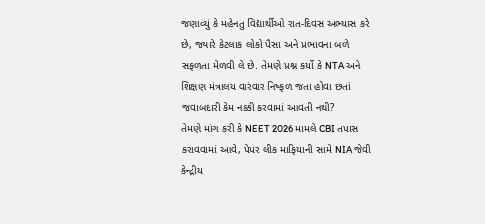જણાવ્યું કે મહેનતુ વિદ્યાર્થીઓ રાત-દિવસ અભ્યાસ કરે છે, જ્યારે કેટલાક લોકો પૈસા અને પ્રભાવના બળે સફળતા મેળવી લે છે. તેમણે પ્રશ્ન કર્યો કે NTA અને શિક્ષણ મંત્રાલય વારંવાર નિષ્ફળ જતા હોવા છતાં જવાબદારી કેમ નક્કી કરવામાં આવતી નથી?
તેમણે માંગ કરી કે NEET 2026 મામલે CBI તપાસ કરાવવામાં આવે, પેપર લીક માફિયાની સામે NIA જેવી કેન્દ્રીય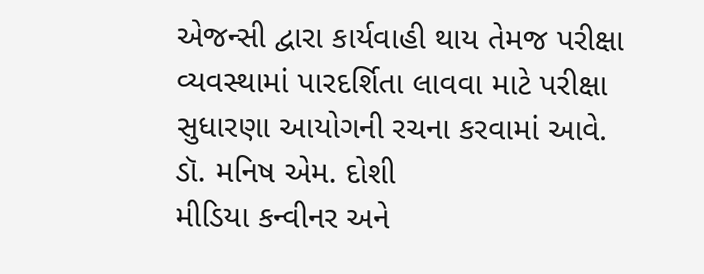એજન્સી દ્વારા કાર્યવાહી થાય તેમજ પરીક્ષા વ્યવસ્થામાં પારદર્શિતા લાવવા માટે પરીક્ષા સુધારણા આયોગની રચના કરવામાં આવે.
ડૉ. મનિષ એમ. દોશી
મીડિયા કન્વીનર અને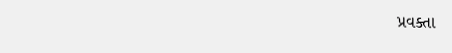પ્રવક્તા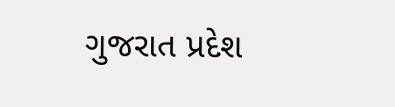ગુજરાત પ્રદેશ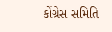કોંગ્રેસ સમિતિ